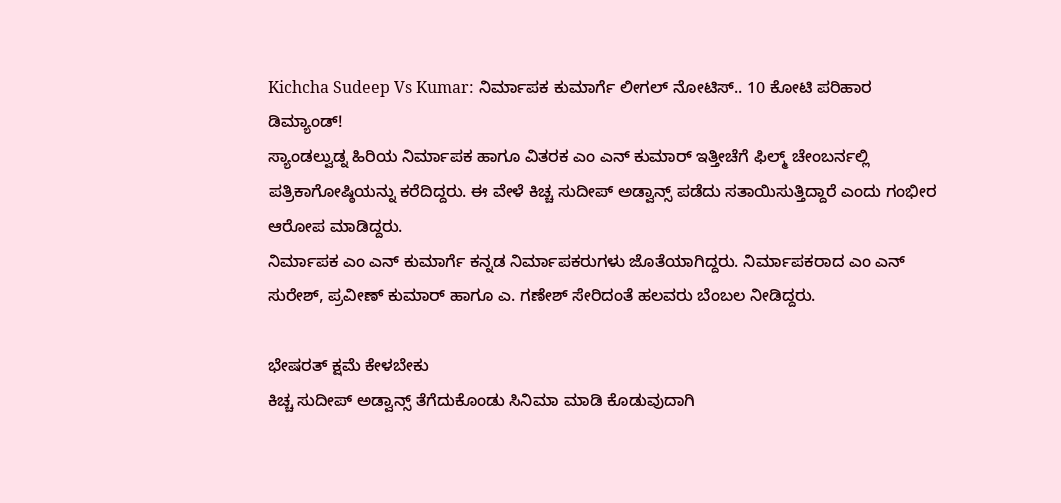Kichcha Sudeep Vs Kumar: ನಿರ್ಮಾಪಕ ಕುಮಾರ್ಗೆ ಲೀಗಲ್ ನೋಟಿಸ್.. 10 ಕೋಟಿ ಪರಿಹಾರ ಡಿಮ್ಯಾಂಡ್!
ಸ್ಯಾಂಡಲ್ವುಡ್ನ ಹಿರಿಯ ನಿರ್ಮಾಪಕ ಹಾಗೂ ವಿತರಕ ಎಂ ಎನ್ ಕುಮಾರ್ ಇತ್ತೀಚೆಗೆ ಫಿಲ್ಮ್ ಚೇಂಬರ್ನಲ್ಲಿ ಪತ್ರಿಕಾಗೋಷ್ಠಿಯನ್ನು ಕರೆದಿದ್ದರು. ಈ ವೇಳೆ ಕಿಚ್ಚ ಸುದೀಪ್ ಅಡ್ವಾನ್ಸ್ ಪಡೆದು ಸತಾಯಿಸುತ್ತಿದ್ದಾರೆ ಎಂದು ಗಂಭೀರ ಆರೋಪ ಮಾಡಿದ್ದರು.
ನಿರ್ಮಾಪಕ ಎಂ ಎನ್ ಕುಮಾರ್ಗೆ ಕನ್ನಡ ನಿರ್ಮಾಪಕರುಗಳು ಜೊತೆಯಾಗಿದ್ದರು. ನಿರ್ಮಾಪಕರಾದ ಎಂ ಎನ್ ಸುರೇಶ್, ಪ್ರವೀಣ್ ಕುಮಾರ್ ಹಾಗೂ ಎ. ಗಣೇಶ್ ಸೇರಿದಂತೆ ಹಲವರು ಬೆಂಬಲ ನೀಡಿದ್ದರು.

ಭೇಷರತ್ ಕ್ಷಮೆ ಕೇಳಬೇಕು
ಕಿಚ್ಚ ಸುದೀಪ್ ಅಡ್ವಾನ್ಸ್ ತೆಗೆದುಕೊಂಡು ಸಿನಿಮಾ ಮಾಡಿ ಕೊಡುವುದಾಗಿ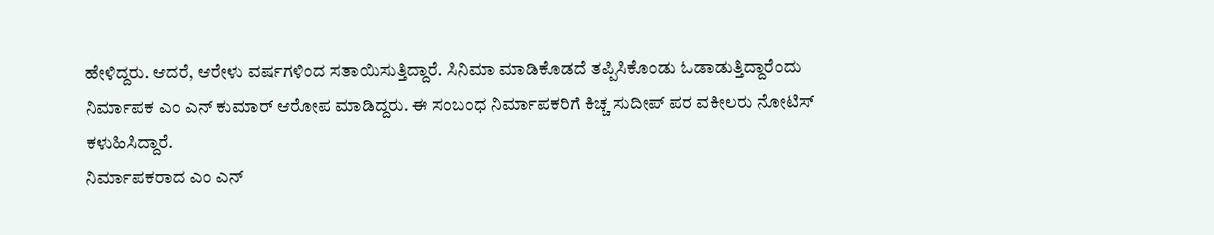ಹೇಳಿದ್ದರು. ಆದರೆ, ಆರೇಳು ವರ್ಷಗಳಿಂದ ಸತಾಯಿಸುತ್ತಿದ್ದಾರೆ. ಸಿನಿಮಾ ಮಾಡಿಕೊಡದೆ ತಪ್ಪಿಸಿಕೊಂಡು ಓಡಾಡುತ್ತಿದ್ದಾರೆಂದು ನಿರ್ಮಾಪಕ ಎಂ ಎನ್ ಕುಮಾರ್ ಆರೋಪ ಮಾಡಿದ್ದರು. ಈ ಸಂಬಂಧ ನಿರ್ಮಾಪಕರಿಗೆ ಕಿಚ್ಚ ಸುದೀಪ್ ಪರ ವಕೀಲರು ನೋಟಿಸ್ ಕಳುಹಿಸಿದ್ದಾರೆ.
ನಿರ್ಮಾಪಕರಾದ ಎಂ ಎನ್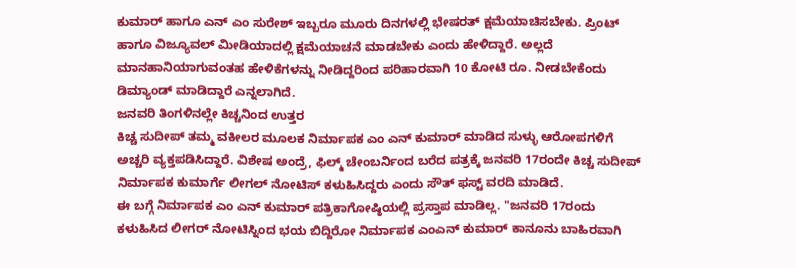ಕುಮಾರ್ ಹಾಗೂ ಎನ್ ಎಂ ಸುರೇಶ್ ಇಬ್ಬರೂ ಮೂರು ದಿನಗಳಲ್ಲಿ ಭೇಷರತ್ ಕ್ಷಮೆಯಾಚಿಸಬೇಕು. ಪ್ರಿಂಟ್ ಹಾಗೂ ವಿಜ್ಯೂವಲ್ ಮೀಡಿಯಾದಲ್ಲಿ ಕ್ಷಮೆಯಾಚನೆ ಮಾಡಬೇಕು ಎಂದು ಹೇಳಿದ್ದಾರೆ. ಅಲ್ಲದೆ ಮಾನಹಾನಿಯಾಗುವಂತಹ ಹೇಳಿಕೆಗಳನ್ನು ನೀಡಿದ್ದರಿಂದ ಪರಿಹಾರವಾಗಿ 10 ಕೋಟಿ ರೂ. ನೀಡಬೇಕೆಂದು ಡಿಮ್ಯಾಂಡ್ ಮಾಡಿದ್ದಾರೆ ಎನ್ನಲಾಗಿದೆ.
ಜನವರಿ ತಿಂಗಳಿನಲ್ಲೇ ಕಿಚ್ಚನಿಂದ ಉತ್ತರ
ಕಿಚ್ಚ ಸುದೀಪ್ ತಮ್ಮ ವಕೀಲರ ಮೂಲಕ ನಿರ್ಮಾಪಕ ಎಂ ಎನ್ ಕುಮಾರ್ ಮಾಡಿದ ಸುಳ್ಳು ಆರೋಪಗಳಿಗೆ ಅಚ್ಚರಿ ವ್ಯಕ್ತಪಡಿಸಿದ್ದಾರೆ. ವಿಶೇಷ ಅಂದ್ರೆ, ಫಿಲ್ಮ್ ಚೇಂಬರ್ನಿಂದ ಬರೆದ ಪತ್ರಕ್ಕೆ ಜನವರಿ 17ರಂದೇ ಕಿಚ್ಚ ಸುದೀಪ್ ನಿರ್ಮಾಪಕ ಕುಮಾರ್ಗೆ ಲೀಗಲ್ ನೋಟಿಸ್ ಕಳುಹಿಸಿದ್ದರು ಎಂದು ಸೌತ್ ಫಸ್ಟ್ ವರದಿ ಮಾಡಿದೆ.
ಈ ಬಗ್ಗೆ ನಿರ್ಮಾಪಕ ಎಂ ಎನ್ ಕುಮಾರ್ ಪತ್ರಿಕಾಗೋಷ್ಠಿಯಲ್ಲಿ ಪ್ರಸ್ತಾಪ ಮಾಡಿಲ್ಲ. "ಜನವರಿ 17ರಂದು ಕಳುಹಿಸಿದ ಲೀಗರ್ ನೋಟಿಸ್ನಿಂದ ಭಯ ಬಿದ್ದಿರೋ ನಿರ್ಮಾಪಕ ಎಂಎನ್ ಕುಮಾರ್ ಕಾನೂನು ಬಾಹಿರವಾಗಿ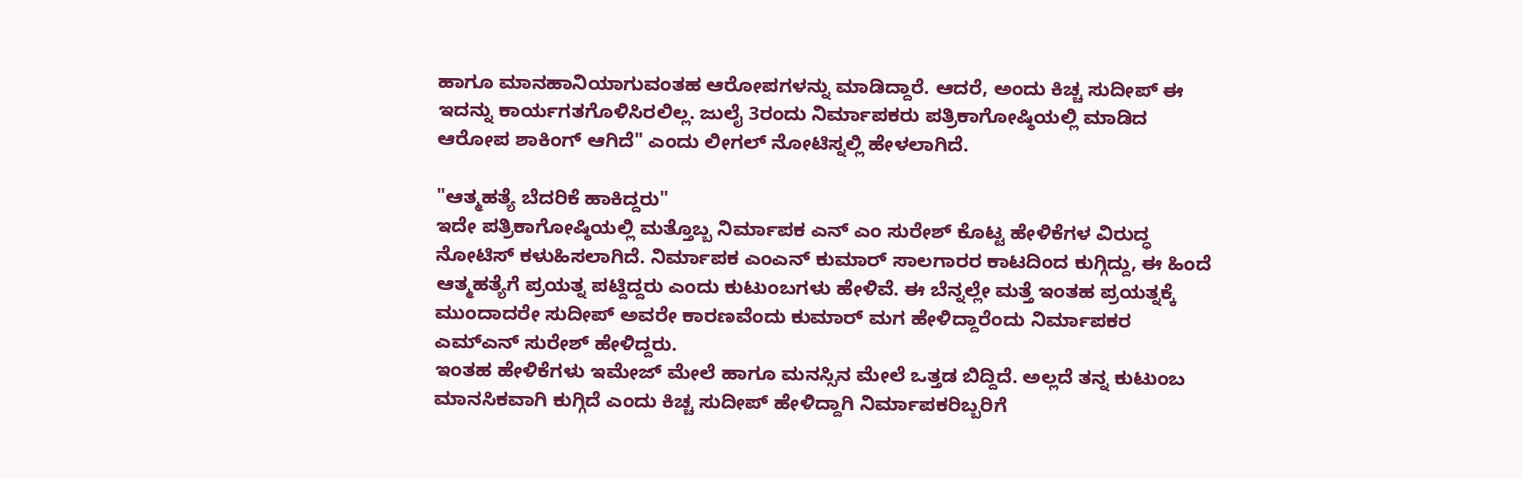ಹಾಗೂ ಮಾನಹಾನಿಯಾಗುವಂತಹ ಆರೋಪಗಳನ್ನು ಮಾಡಿದ್ದಾರೆ. ಆದರೆ, ಅಂದು ಕಿಚ್ಚ ಸುದೀಪ್ ಈ ಇದನ್ನು ಕಾರ್ಯಗತಗೊಳಿಸಿರಲಿಲ್ಲ. ಜುಲೈ 3ರಂದು ನಿರ್ಮಾಪಕರು ಪತ್ರಿಕಾಗೋಷ್ಠಿಯಲ್ಲಿ ಮಾಡಿದ ಆರೋಪ ಶಾಕಿಂಗ್ ಆಗಿದೆ" ಎಂದು ಲೀಗಲ್ ನೋಟಿಸ್ನಲ್ಲಿ ಹೇಳಲಾಗಿದೆ.

"ಆತ್ಮಹತ್ಯೆ ಬೆದರಿಕೆ ಹಾಕಿದ್ದರು"
ಇದೇ ಪತ್ರಿಕಾಗೋಷ್ಠಿಯಲ್ಲಿ ಮತ್ತೊಬ್ಬ ನಿರ್ಮಾಪಕ ಎನ್ ಎಂ ಸುರೇಶ್ ಕೊಟ್ಟ ಹೇಳಿಕೆಗಳ ವಿರುದ್ಧ ನೋಟಿಸ್ ಕಳುಹಿಸಲಾಗಿದೆ. ನಿರ್ಮಾಪಕ ಎಂಎನ್ ಕುಮಾರ್ ಸಾಲಗಾರರ ಕಾಟದಿಂದ ಕುಗ್ಗಿದ್ದು, ಈ ಹಿಂದೆ ಆತ್ಮಹತ್ಯೆಗೆ ಪ್ರಯತ್ನ ಪಟ್ದಿದ್ದರು ಎಂದು ಕುಟುಂಬಗಳು ಹೇಳಿವೆ. ಈ ಬೆನ್ನಲ್ಲೇ ಮತ್ತೆ ಇಂತಹ ಪ್ರಯತ್ನಕ್ಕೆ ಮುಂದಾದರೇ ಸುದೀಪ್ ಅವರೇ ಕಾರಣವೆಂದು ಕುಮಾರ್ ಮಗ ಹೇಳಿದ್ದಾರೆಂದು ನಿರ್ಮಾಪಕರ ಎಮ್ಎನ್ ಸುರೇಶ್ ಹೇಳಿದ್ದರು.
ಇಂತಹ ಹೇಳಿಕೆಗಳು ಇಮೇಜ್ ಮೇಲೆ ಹಾಗೂ ಮನಸ್ಸಿನ ಮೇಲೆ ಒತ್ತಡ ಬಿದ್ದಿದೆ. ಅಲ್ಲದೆ ತನ್ನ ಕುಟುಂಬ ಮಾನಸಿಕವಾಗಿ ಕುಗ್ಗಿದೆ ಎಂದು ಕಿಚ್ಚ ಸುದೀಪ್ ಹೇಳಿದ್ದಾಗಿ ನಿರ್ಮಾಪಕರಿಬ್ಬರಿಗೆ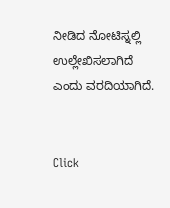ನೀಡಿದ ನೋಟಿಸ್ನಲ್ಲಿ ಉಲ್ಲೇಖಿಸಲಾಗಿದೆ ಎಂದು ವರದಿಯಾಗಿದೆ.


Click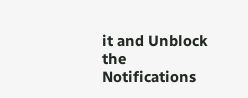it and Unblock the Notifications